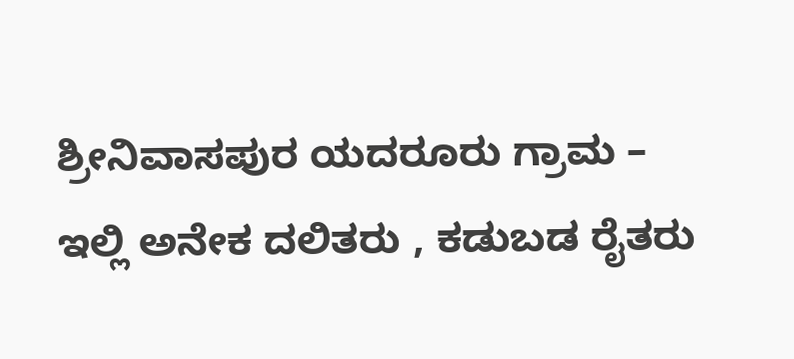ಶ್ರೀನಿವಾಸಪುರ ಯದರೂರು ಗ್ರಾಮ – ಇಲ್ಲಿ ಅನೇಕ ದಲಿತರು , ಕಡುಬಡ ರೈತರು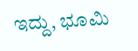ಇದ್ದು, ಭೂಮಿ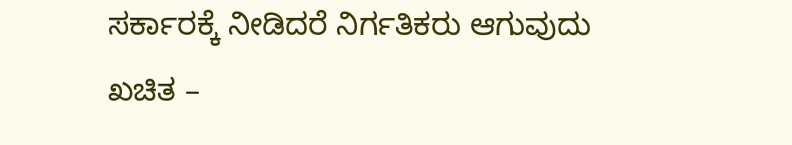ಸರ್ಕಾರಕ್ಕೆ ನೀಡಿದರೆ ನಿರ್ಗತಿಕರು ಆಗುವುದು ಖಚಿತ –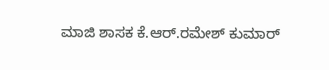ಮಾಜಿ ಶಾಸಕ ಕೆ.ಆರ್.ರಮೇಶ್ ಕುಮಾರ್